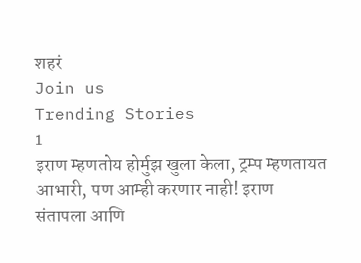शहरं
Join us
Trending Stories
1
इराण म्हणतोय होर्मुझ खुला केला, ट्रम्प म्हणतायत आभारी, पण आम्ही करणार नाही! इराण संतापला आणि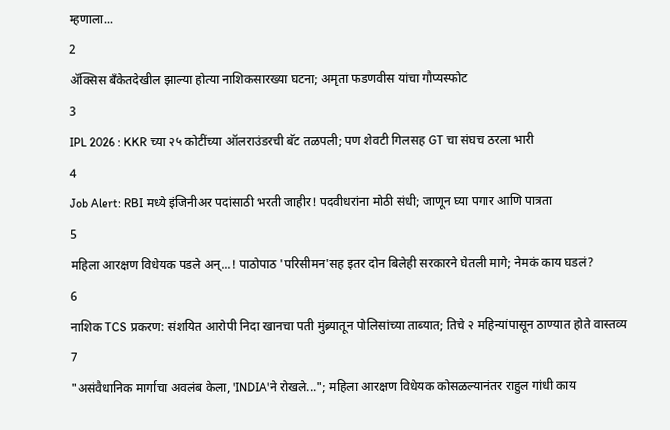म्हणाला...
2
ॲक्सिस बँकेतदेखील झाल्या होत्या नाशिकसारख्या घटना; अमृता फडणवीस यांचा गौप्यस्फोट
3
IPL 2026 : KKR च्या २५ कोटींच्या ऑलराउंडरची बॅट तळपली; पण शेवटी गिलसह GT चा संघच ठरला भारी
4
Job Alert: RBI मध्ये इंजिनीअर पदांसाठी भरती जाहीर! पदवीधरांना मोठी संधी; जाणून घ्या पगार आणि पात्रता
5
महिला आरक्षण विधेयक पडले अन्...! पाठोपाठ 'परिसीमन'सह इतर दोन बिलेही सरकारने घेतली मागे; नेमकं काय घडलं?
6
नाशिक TCS प्रकरण: संशयित आरोपी निदा खानचा पती मुंब्र्यातून पोलिसांच्या ताब्यात; तिचे २ महिन्यांपासून ठाण्यात होते वास्तव्य
7
"असंवैधानिक मार्गाचा अवलंब केला, 'INDIA'ने रोखले..."; महिला आरक्षण विधेयक कोसळल्यानंतर राहुल गांधी काय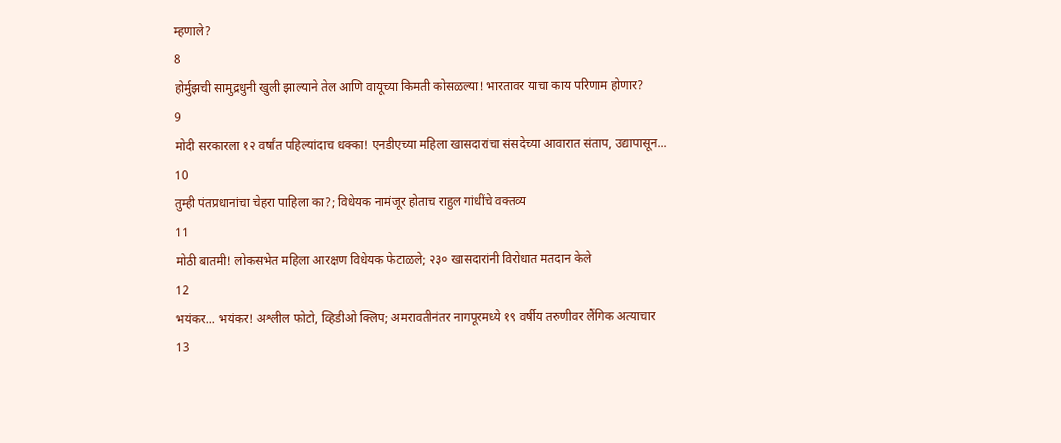म्हणाले?
8
होर्मुझची सामुद्रधुनी खुली झाल्याने तेल आणि वायूच्या किमती कोसळल्या! भारतावर याचा काय परिणाम होणार?
9
मोदी सरकारला १२ वर्षांत पहिल्यांदाच धक्का! एनडीएच्या महिला खासदारांचा संसदेच्या आवारात संताप, उद्यापासून...
10
तुम्ही पंतप्रधानांचा चेहरा पाहिला का?; विधेयक नामंजूर होताच राहुल गांधींचे वक्तव्य
11
मोठी बातमी! लोकसभेत महिला आरक्षण विधेयक फेटाळले; २३० खासदारांनी विरोधात मतदान केले
12
भयंकर... भयंकर! अश्लील फोटो, व्हिडीओ क्लिप; अमरावतीनंतर नागपूरमध्ये १९ वर्षीय तरुणीवर लैंगिक अत्याचार
13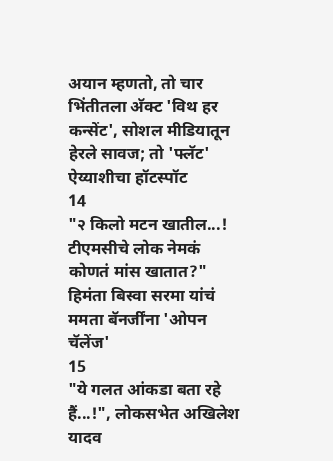अयान म्हणतो, तो चार भिंतीतला अ‍ॅक्ट 'विथ हर कन्सेंट', सोशल मीडियातून हेरले सावज; तो 'फ्लॅट' ऐय्याशीचा हॉटस्पॉट
14
"२ किलो मटन खातील...! टीएमसीचे लोक नेमकं कोणतं मांस खातात?" हिमंता बिस्वा सरमा यांचं ममता बॅनर्जींना 'ओपन चॅलेंज'
15
"ये गलत आंकडा बता रहे हैं...!", लोकसभेत अखिलेश यादव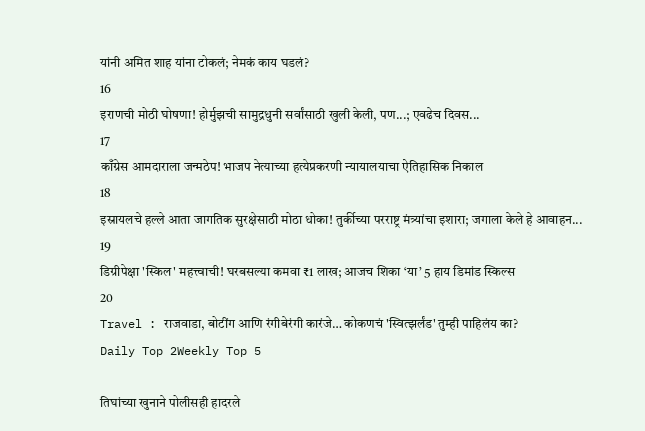यांनी अमित शाह यांना टोकलं; नेमकं काय घडलं?
16
इराणची मोठी घोषणा! होर्मुझची सामुद्रधुनी सर्वांसाठी खुली केली, पण...; एवढेच दिवस...
17
काँग्रेस आमदाराला जन्मठेप! भाजप नेत्याच्या हत्येप्रकरणी न्यायालयाचा ऐतिहासिक निकाल
18
इस्रायलचे हल्ले आता जागतिक सुरक्षेसाठी मोठा धोका! तुर्कीच्या परराष्ट्र मंत्र्यांचा इशारा; जगाला केले हे आवाहन...
19
डिग्रीपेक्षा 'स्किल' महत्त्वाची! घरबसल्या कमवा ₹1 लाख; आजच शिका ‘या’ 5 हाय डिमांड स्किल्स
20
Travel : राजवाडा, बोटींग आणि रंगीबेरंगी कारंजे… कोकणचं 'स्वित्झर्लंड' तुम्ही पाहिलंय का?
Daily Top 2Weekly Top 5

तिघांच्या खुनाने पोलीसही हादरले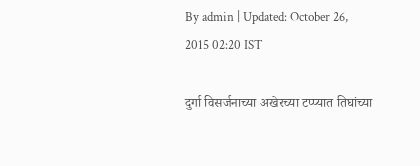By admin | Updated: October 26, 2015 02:20 IST

दुर्गा विसर्जनाच्या अखेरच्या टप्प्यात तिघांच्या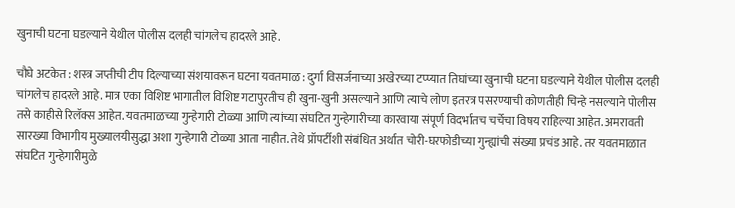खुनाची घटना घडल्याने येथील पोलीस दलही चांगलेच हादरले आहे.

चौघे अटकेत : शस्त्र जप्तीची टीप दिल्याच्या संशयावरून घटना यवतमाळ : दुर्गा विसर्जनाच्या अखेरच्या टप्प्यात तिघांच्या खुनाची घटना घडल्याने येथील पोलीस दलही चांगलेच हादरले आहे. मात्र एका विशिष्ट भागातील विशिष्ट गटापुरतीच ही खुना-खुनी असल्याने आणि त्याचे लोण इतरत्र पसरण्याची कोणतीही चिन्हे नसल्याने पोलीस तसे काहीसे रिलॅक्स आहेत. यवतमाळच्या गुन्हेगारी टोळ्या आणि त्यांच्या संघटित गुन्हेगारीच्या कारवाया संपूर्ण विदर्भातच चर्चेचा विषय राहिल्या आहेत. अमरावती सारख्या विभागीय मुख्यालयीसुद्धा अशा गुन्हेगारी टोळ्या आता नाहीत. तेथे प्रॉपर्टीशी संबंधित अर्थात चोरी-घरफोडीच्या गुन्ह्यांची संख्या प्रचंड आहे. तर यवतमाळात संघटित गुन्हेगारीमुळे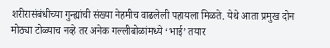शरीरासंबंधीच्या गुन्ह्यांची संख्या नेहमीच वाढलेली पहायला मिळते. येथे आता प्रमुख दोन मोठ्या टोळ्याच नव्हे तर अनेक गल्लीबोळांमध्ये ‘भाई’ तयार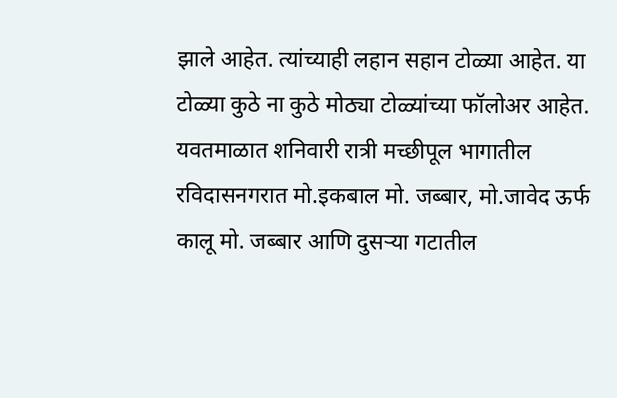झाले आहेत. त्यांच्याही लहान सहान टोळ्या आहेत. या टोळ्या कुठे ना कुठे मोठ्या टोळ्यांच्या फॉलोअर आहेत. यवतमाळात शनिवारी रात्री मच्छीपूल भागातील रविदासनगरात मो.इकबाल मो. जब्बार, मो.जावेद ऊर्फ कालू मो. जब्बार आणि दुसऱ्या गटातील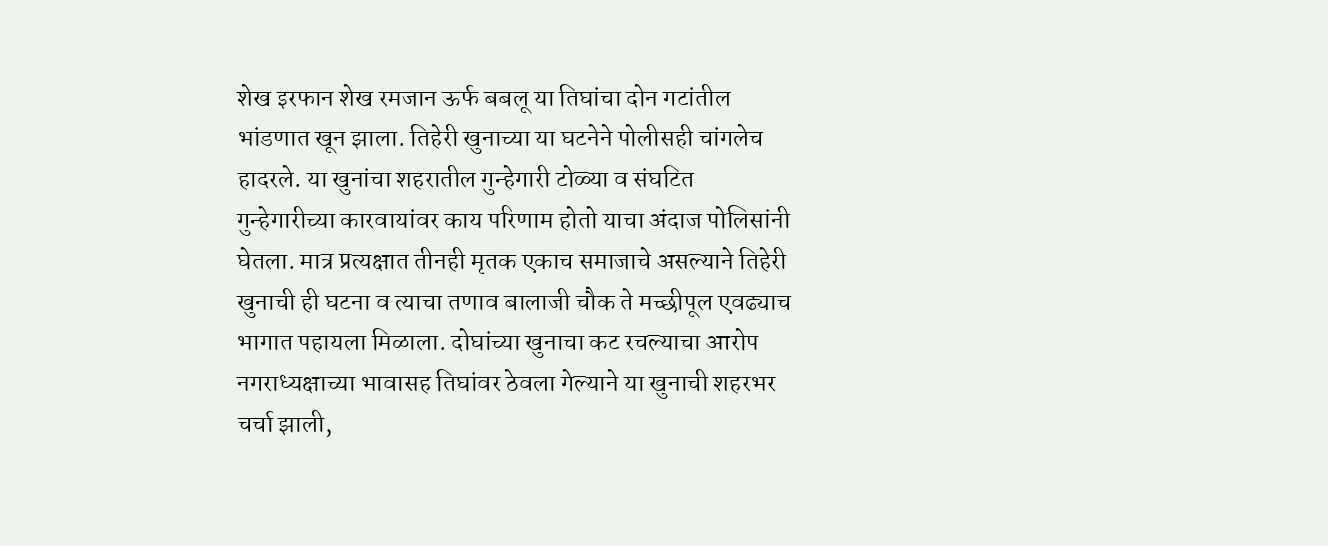शेख इरफान शेख रमजान ऊर्फ बबलू या तिघांचा दोन गटांतील भांडणात खून झाला. तिहेरी खुनाच्या या घटनेने पोलीसही चांगलेच हादरले. या खुनांचा शहरातील गुन्हेगारी टोळ्या व संघटित गुन्हेगारीच्या कारवायांवर काय परिणाम होतो याचा अंदाज पोलिसांनी घेतला. मात्र प्रत्यक्षात तीनही मृतक एकाच समाजाचे असल्याने तिहेरी खुनाची ही घटना व त्याचा तणाव बालाजी चौक ते मच्छीपूल एवढ्याच भागात पहायला मिळाला. दोघांच्या खुनाचा कट रचल्याचा आरोप नगराध्यक्षाच्या भावासह तिघांवर ठेवला गेल्याने या खुनाची शहरभर चर्चा झाली,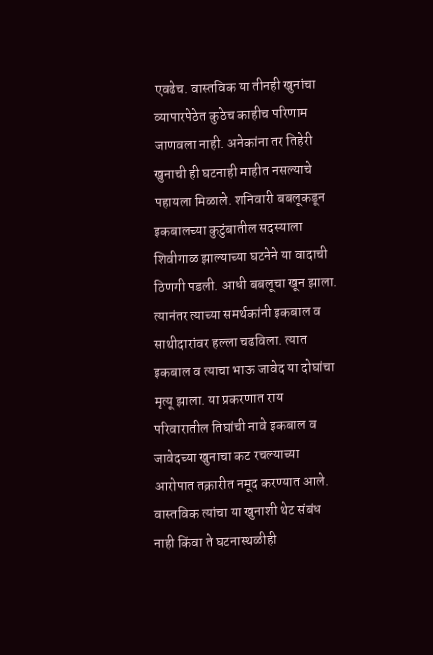एवढेच. वास्तविक या तीनही खुनांचा व्यापारपेठेत कुठेच काहीच परिणाम जाणवला नाही. अनेकांना तर तिहेरी खुनाची ही घटनाही माहीत नसल्याचे पहायला मिळाले. शनिवारी बबलूकडून इकबालच्या कुटुंबातील सदस्याला शिवीगाळ झाल्याच्या घटनेने या वादाची ठिणगी पडली. आधी बबलूचा खून झाला. त्यानंतर त्याच्या समर्थकांनी इकबाल व साथीदारांवर हल्ला चढविला. त्यात इकबाल व त्याचा भाऊ जावेद या दोघांचा मृत्यू झाला. या प्रकरणात राय परिवारातील तिघांची नावे इकबाल व जावेदच्या खुनाचा कट रचल्याच्या आरोपात तक्रारीत नमूद करण्यात आले. वास्तविक त्यांचा या खुनाशी थेट संबंध नाही किंवा ते घटनास्थळीही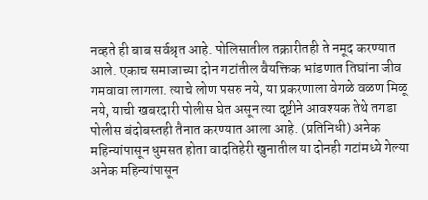नव्हते ही बाब सर्वश्रृत आहे. पोलिसातील तक्रारीतही ते नमूद करण्यात आले. एकाच समाजाच्या दोन गटांतील वैयक्तिक भांडणात तिघांना जीव गमवावा लागला. त्याचे लोण पसरु नये, या प्रकरणाला वेगळे वळण मिळू नये, याची खबरदारी पोलीस घेत असून त्या दृष्टीने आवश्यक तेथे तगडा पोलीस बंदोबस्तही तैनात करण्यात आला आहे. (प्रतिनिधी) अनेक महिन्यांपासून धुमसत होता वादतिहेरी खुनातील या दोनही गटांमध्ये गेल्या अनेक महिन्यांपासून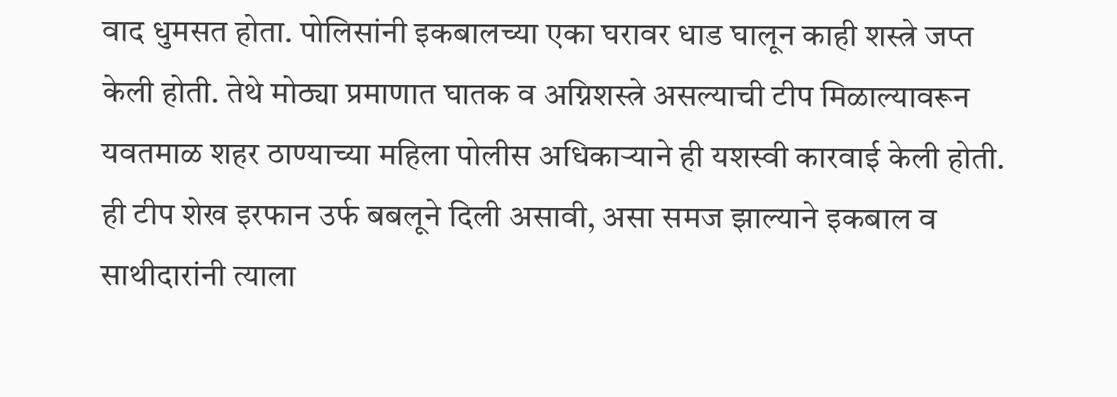वाद धुमसत होता. पोलिसांनी इकबालच्या एका घरावर धाड घालून काही शस्त्रे जप्त केली होती. तेथे मोठ्या प्रमाणात घातक व अग्निशस्त्रे असल्याची टीप मिळाल्यावरून यवतमाळ शहर ठाण्याच्या महिला पोलीस अधिकाऱ्याने ही यशस्वी कारवाई केली होती. ही टीप शेख इरफान उर्फ बबलूने दिली असावी, असा समज झाल्याने इकबाल व साथीदारांनी त्याला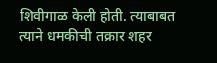शिवीगाळ केली होती. त्याबाबत त्याने धमकीची तक्रार शहर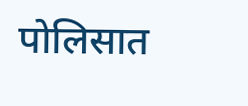पोलिसात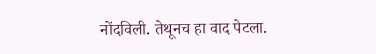नोंदविली. तेथूनच हा वाद पेटला.